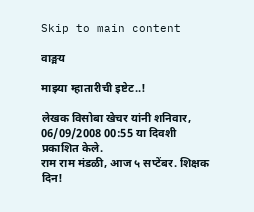Skip to main content

वाङ्मय

माझ्या म्हातारीची इष्टेट..!

लेखक विसोबा खेचर यांनी शनिवार, 06/09/2008 00:55 या दिवशी प्रकाशित केले.
राम राम मंडळी, आज ५ सप्टेंबर. शिक्षक दिन!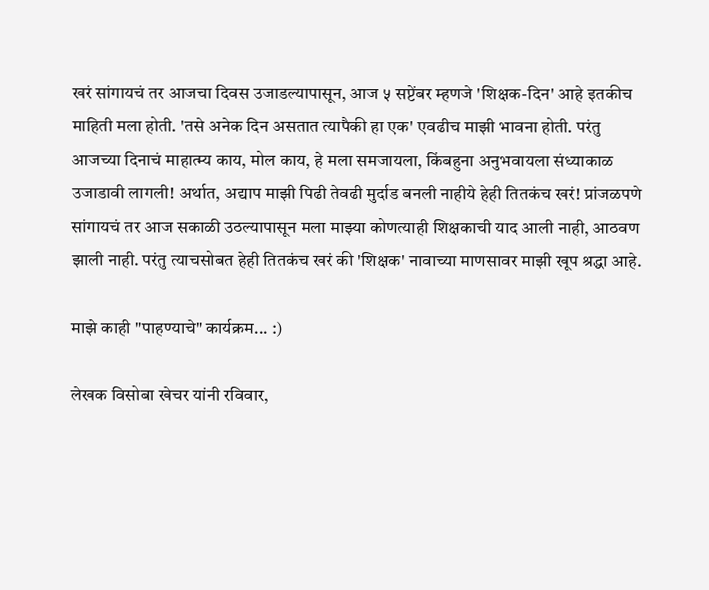खरं सांगायचं तर आजचा दिवस उजाडल्यापासून, आज ५ सप्टेंबर म्हणजे 'शिक्षक-दिन' आहे इतकीच माहिती मला होती. 'तसे अनेक दिन असतात त्यापैकी हा एक' एवढीच माझी भावना होती. परंतु आजच्या दिनाचं माहात्म्य काय, मोल काय, हे मला समजायला, किंबहुना अनुभवायला संध्याकाळ उजाडावी लागली! अर्थात, अद्याप माझी पिढी तेवढी मुर्दाड बनली नाहीये हेही तितकंच खरं! प्रांजळपणे सांगायचं तर आज सकाळी उठल्यापासून मला माझ्या कोणत्याही शिक्षकाची याद आली नाही, आठवण झाली नाही. परंतु त्याचसोबत हेही तितकंच खरं की 'शिक्षक' नावाच्या माणसावर माझी खूप श्रद्धा आहे.

माझे काही "पाहण्याचे" कार्यक्रम... :)

लेखक विसोबा खेचर यांनी रविवार,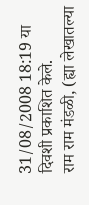31/08/2008 18:19 या दिवशी प्रकाशित केले.
राम राम मंडळी, (ह्या लेखातल्या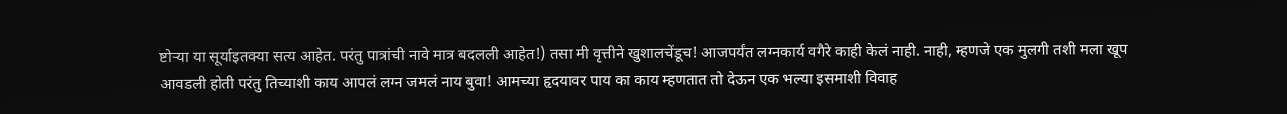ष्टोर्‍या या सूर्याइतक्या सत्य आहेत. परंतु पात्रांची नावे मात्र बदलली आहेत!) तसा मी वृत्तीने खुशालचेंडूच! आजपर्यंत लग्नकार्य वगैरे काही केलं नाही. नाही, म्हणजे एक मुलगी तशी मला खूप आवडली होती परंतु तिच्याशी काय आपलं लग्न जमलं नाय बुवा! आमच्या हृदयावर पाय का काय म्हणतात तो देऊन एक भल्या इसमाशी विवाह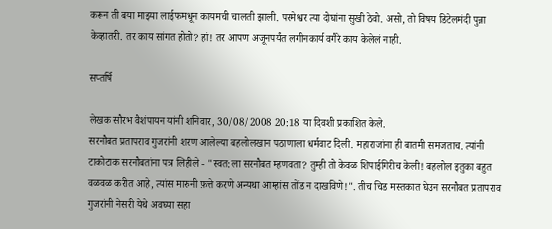करून ती बया माझ्या लाईफमधून कायमची चालती झाली. परमेश्वर त्या दोघांना सुखी ठेवो. असो, तो विषय डिटेलमंदी पुन्ना केव्हातरी. तर काय सांगत होतो? हां! तर आपण अजूनपर्यंत लगीनकार्य वगैरे काय केलेलं नाही.

सप्तर्षि

लेखक सौरभ वैशंपायन यांनी शनिवार, 30/08/2008 20:18 या दिवशी प्रकाशित केले.
सरनौबत प्रतापराव गुजरांनी शरण आलेल्या बहलोलखान पठाणाला धर्मवाट दिली. महाराजांना ही बातमी समजताच. त्यांनी टाकोटाक सरनौबतांना पत्र लिहीले - "स्वत:ला सरनौबत म्हणवता? तुम्ही तो केवळ शिपाईगिरीच केली! बहलोल इतुका बहुत वळवळ करीत आहे, त्यांस मारुनी फ़त्ते करणे अन्यथा आम्हांस तोंड न दाखविणे!". तीच चिड मस्तकात घेउन सरनौबत प्रतापराव गुजरांनी नेसरी येथे अवघ्या सहा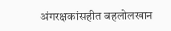अंगरक्षकांसहीत बहलोलखान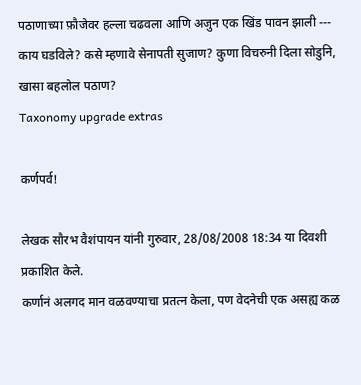पठाणाच्या फ़ौजेवर हल्ला चढवला आणि अजुन एक खिंड पावन झाली --- काय घडविले? कसे म्हणावे सेनापती सुजाण? कुणा विचरुनी दिला सोडुनि, खासा बहलोल पठाण?
Taxonomy upgrade extras

कर्णपर्व!

लेखक सौरभ वैशंपायन यांनी गुरुवार, 28/08/2008 18:34 या दिवशी प्रकाशित केले.
कर्णानं अलगद मान वळवण्याचा प्रतत्न केला, पण वेदनेची एक असह्य कळ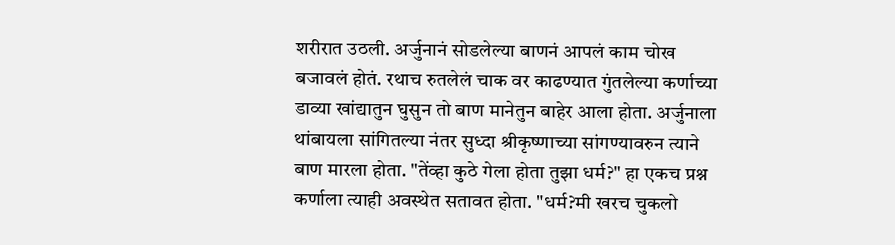शरीरात उठली. अर्जुनानं सोडलेल्या बाणनं आपलं काम चोख बजावलं होतं. रथाच रुतलेलं चाक वर काढण्यात गुंतलेल्या कर्णाच्या डाव्या खांद्यातुन घुसुन तो बाण मानेतुन बाहेर आला होता. अर्जुनाला थांबायला सांगितल्या नंतर सुध्दा श्रीकृष्णाच्या सांगण्यावरुन त्याने बाण मारला होता. "तेंव्हा कुठे गेला होता तुझा धर्म?" हा एकच प्रश्न कर्णाला त्याही अवस्थेत सतावत होता. "धर्म?मी खरच चुकलो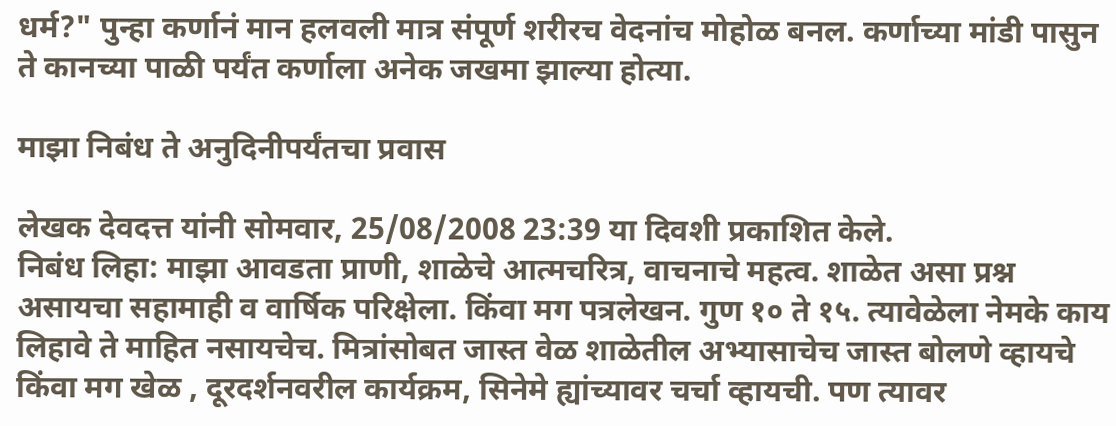धर्म?" पुन्हा कर्णानं मान हलवली मात्र संपूर्ण शरीरच वेदनांच मोहोळ बनल. कर्णाच्या मांडी पासुन ते कानच्या पाळी पर्यंत कर्णाला अनेक जखमा झाल्या होत्या.

माझा निबंध ते अनुदिनीपर्यंतचा प्रवास

लेखक देवदत्त यांनी सोमवार, 25/08/2008 23:39 या दिवशी प्रकाशित केले.
निबंध लिहा: माझा आवडता प्राणी, शाळेचे आत्मचरित्र, वाचनाचे महत्व. शाळेत असा प्रश्न असायचा सहामाही व वार्षिक परिक्षेला. किंवा मग पत्रलेखन. गुण १० ते १५. त्यावेळेला नेमके काय लिहावे ते माहित नसायचेच. मित्रांसोबत जास्त वेळ शाळेतील अभ्यासाचेच जास्त बोलणे व्हायचे किंवा मग खेळ , दूरदर्शनवरील कार्यक्रम, सिनेमे ह्यांच्यावर चर्चा व्हायची. पण त्यावर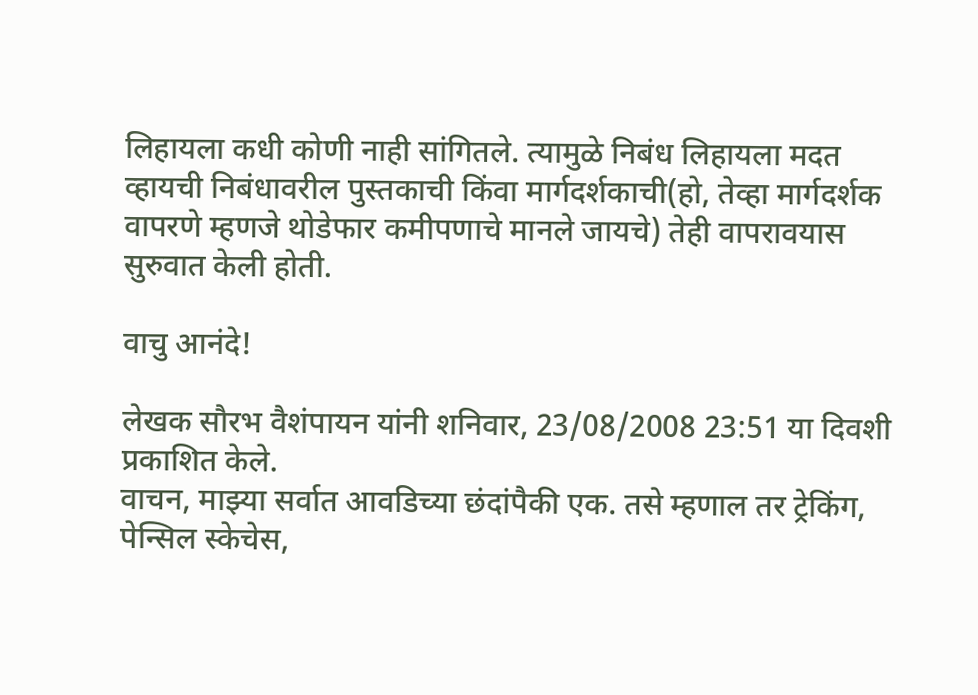लिहायला कधी कोणी नाही सांगितले. त्यामुळे निबंध लिहायला मदत व्हायची निबंधावरील पुस्तकाची किंवा मार्गदर्शकाची(हो, तेव्हा मार्गदर्शक वापरणे म्हणजे थोडेफार कमीपणाचे मानले जायचे) तेही वापरावयास सुरुवात केली होती.

वाचु आनंदे!

लेखक सौरभ वैशंपायन यांनी शनिवार, 23/08/2008 23:51 या दिवशी प्रकाशित केले.
वाचन, माझ्या सर्वात आवडिच्या छंदांपैकी एक. तसे म्हणाल तर ट्रेकिंग, पेन्सिल स्केचेस,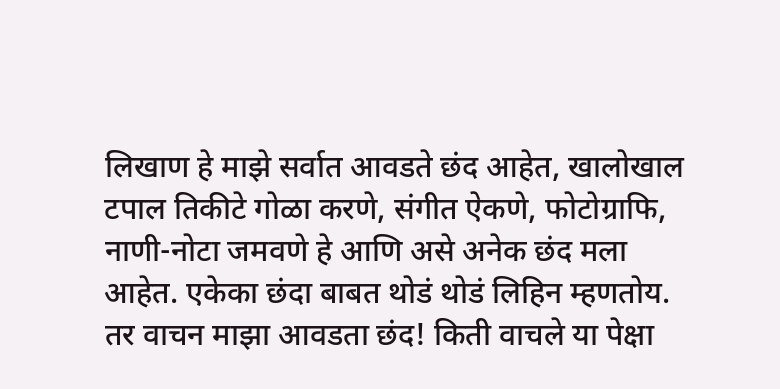लिखाण हे माझे सर्वात आवडते छंद आहेत, खालोखाल टपाल तिकीटे गोळा करणे, संगीत ऐकणे, फोटोग्राफि, नाणी-नोटा जमवणे हे आणि असे अनेक छंद मला आहेत. एकेका छंदा बाबत थोडं थोडं लिहिन म्हणतोय. तर वाचन माझा आवडता छंद! किती वाचले या पेक्षा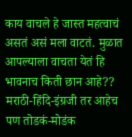काय वाचले हे जास्त महत्वाचं असतं असं मला वाटतं. मुळात आपल्याला वाचता येतं हि भावनाच किती छान आहे?? मराठी-हिंदि-इंग्रजी तर आहेच पण तोडकं-मोडंक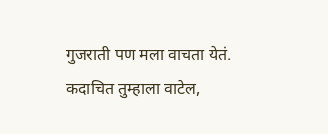गुजराती पण मला वाचता येतं. कदाचित तुम्हाला वाटेल,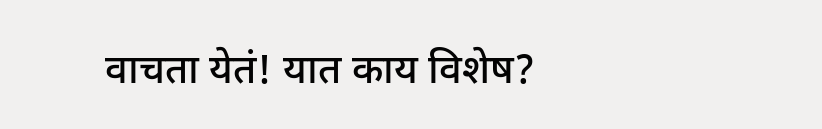वाचता येतं! यात काय विशेष?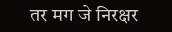तर मग जे निरक्षर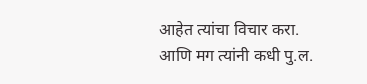आहेत त्यांचा विचार करा. आणि मग त्यांनी कधी पु.ल.